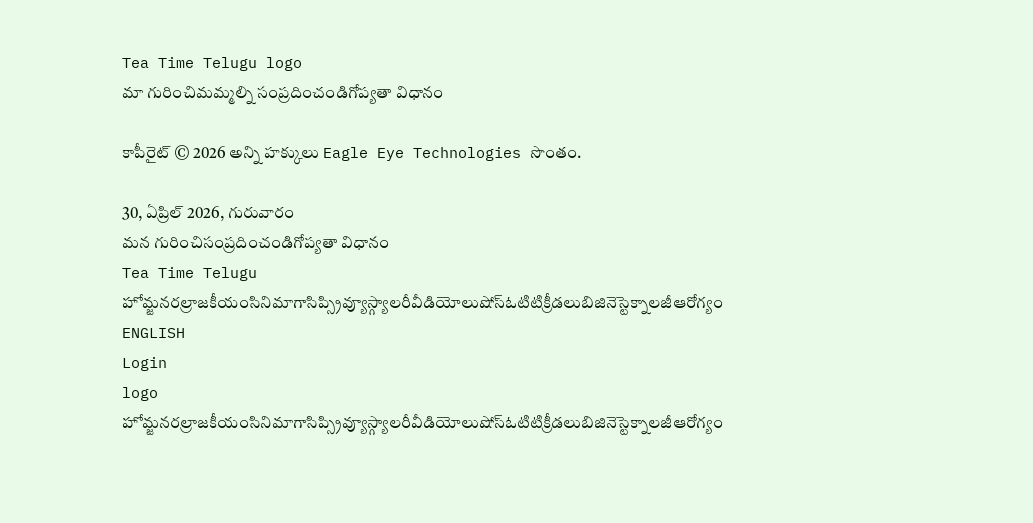Tea Time Telugu logo
మా గురించిమమ్మల్ని సంప్రదించండిగోప్యతా విధానం

కాపీరైట్ © 2026 అన్ని హక్కులు Eagle Eye Technologies సొంతం.

30, ఏప్రిల్ 2026, గురువారం
మన గురించిసంప్రదించండిగోప్యతా విధానం
Tea Time Telugu
హోమ్జనరల్రాజకీయంసినిమాగాసిప్స్రివ్యూస్గ్యాలరీవీడియోలుషోస్ఓటిటిక్రీడలుబిజినెస్టెక్నాలజీఆరోగ్యం
ENGLISH
Login
logo
హోమ్జనరల్రాజకీయంసినిమాగాసిప్స్రివ్యూస్గ్యాలరీవీడియోలుషోస్ఓటిటిక్రీడలుబిజినెస్టెక్నాలజీఆరోగ్యం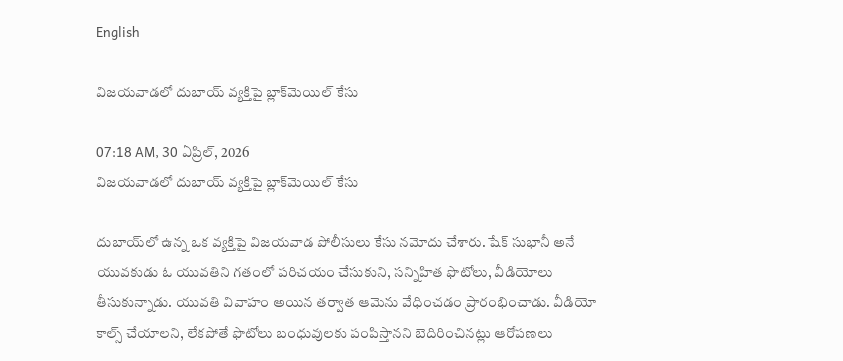English

విజయవాడలో దుబాయ్ వ్యక్తిపై బ్లాక్‌మెయిల్ కేసు

07:18 AM, 30 ఏప్రిల్, 2026
విజయవాడలో దుబాయ్ వ్యక్తిపై బ్లాక్‌మెయిల్ కేసు

దుబాయ్‌లో ఉన్న ఒక వ్యక్తిపై విజయవాడ పోలీసులు కేసు నమోదు చేశారు. షేక్ సుభానీ అనే యువకుడు ఓ యువతిని గతంలో పరిచయం చేసుకుని, సన్నిహిత ఫొటోలు, వీడియోలు తీసుకున్నాడు. యువతి వివాహం అయిన తర్వాత ఆమెను వేధించడం ప్రారంభించాడు. వీడియో కాల్స్ చేయాలని, లేకపోతే ఫొటోలు బంధువులకు పంపిస్తానని బెదిరించినట్లు ఆరోపణలు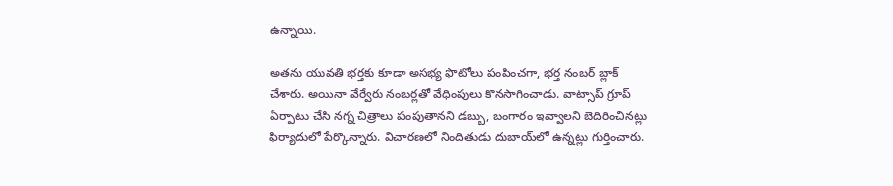ఉన్నాయి.

అతను యువతి భర్తకు కూడా అసభ్య ఫొటోలు పంపించగా, భర్త నంబర్ బ్లాక్ చేశారు. అయినా వేర్వేరు నంబర్లతో వేధింపులు కొనసాగించాడు. వాట్సాప్ గ్రూప్ ఏర్పాటు చేసి నగ్న చిత్రాలు పంపుతానని డబ్బు, బంగారం ఇవ్వాలని బెదిరించినట్లు ఫిర్యాదులో పేర్కొన్నారు. విచారణలో నిందితుడు దుబాయ్‌లో ఉన్నట్లు గుర్తించారు.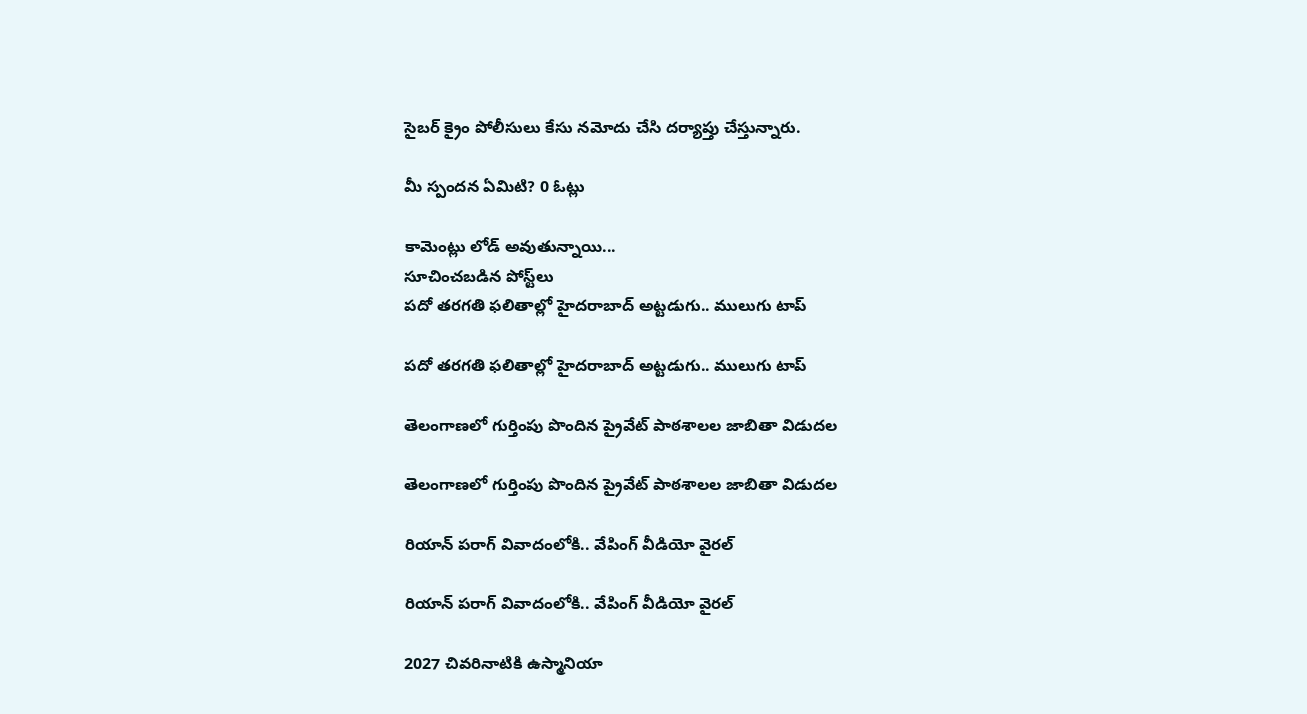సైబర్ క్రైం పోలీసులు కేసు నమోదు చేసి దర్యాప్తు చేస్తున్నారు.

మీ స్పందన ఏమిటి? 0 ఓట్లు

కామెంట్లు లోడ్ అవుతున్నాయి...
సూచించబడిన పోస్ట్‌లు
పదో తరగతి ఫలితాల్లో హైదరాబాద్ అట్టడుగు.. ములుగు టాప్

పదో తరగతి ఫలితాల్లో హైదరాబాద్ అట్టడుగు.. ములుగు టాప్

తెలంగాణలో గుర్తింపు పొందిన ప్రైవేట్ పాఠశాలల జాబితా విడుదల

తెలంగాణలో గుర్తింపు పొందిన ప్రైవేట్ పాఠశాలల జాబితా విడుదల

రియాన్ పరాగ్ వివాదంలోకి.. వేపింగ్ వీడియో వైరల్

రియాన్ పరాగ్ వివాదంలోకి.. వేపింగ్ వీడియో వైరల్

2027 చివరినాటికి ఉస్మానియా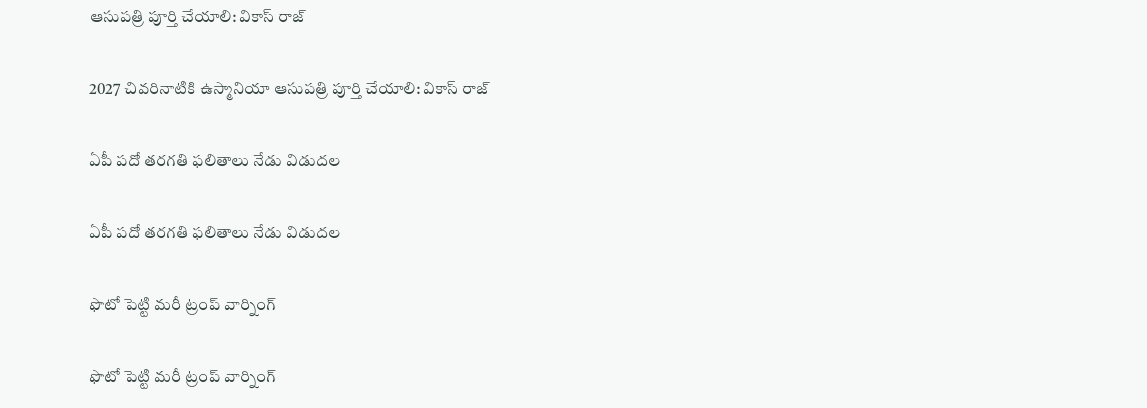ఆసుపత్రి పూర్తి చేయాలి: వికాస్ రాజ్

2027 చివరినాటికి ఉస్మానియా ఆసుపత్రి పూర్తి చేయాలి: వికాస్ రాజ్

ఏపీ పదో తరగతి ఫలితాలు నేడు విడుదల

ఏపీ పదో తరగతి ఫలితాలు నేడు విడుదల

ఫొటో పెట్టి మరీ ట్రంప్‌ వార్నింగ్‌

ఫొటో పెట్టి మరీ ట్రంప్‌ వార్నింగ్‌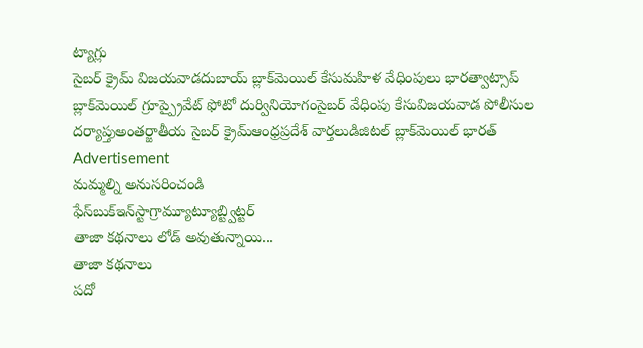ట్యాగ్లు
సైబర్ క్రైమ్ విజయవాడదుబాయ్ బ్లాక్‌మెయిల్ కేసుమహిళ వేధింపులు భారత్వాట్సాప్ బ్లాక్‌మెయిల్ గ్రూప్ప్రైవేట్ ఫోటో దుర్వినియోగంసైబర్ వేధింపు కేసువిజయవాడ పోలీసుల దర్యాప్తుఅంతర్జాతీయ సైబర్ క్రైమ్ఆంధ్రప్రదేశ్ వార్తలుడిజిటల్ బ్లాక్‌మెయిల్ భారత్
Advertisement
మమ్మల్ని అనుసరించండి
ఫేస్‌బుక్ఇన్‌స్టాగ్రామ్యూట్యూబ్ట్విట్టర్
తాజా కథనాలు లోడ్ అవుతున్నాయి...
తాజా కథనాలు
పదో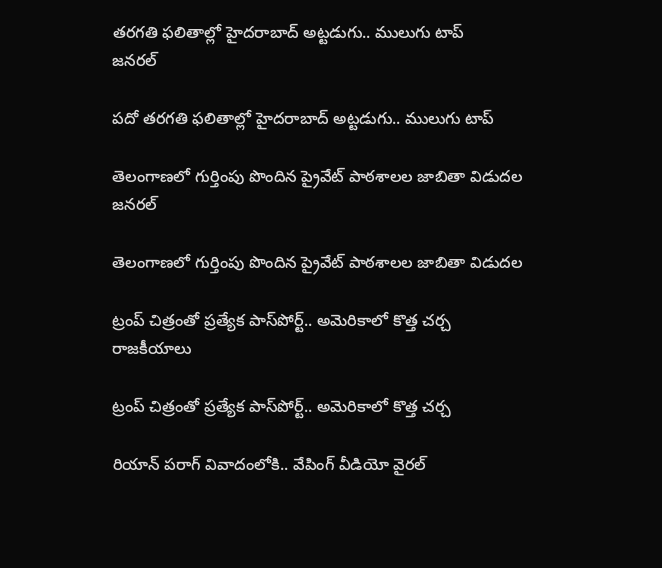తరగతి ఫలితాల్లో హైదరాబాద్ అట్టడుగు.. ములుగు టాప్
జనరల్

పదో తరగతి ఫలితాల్లో హైదరాబాద్ అట్టడుగు.. ములుగు టాప్

తెలంగాణలో గుర్తింపు పొందిన ప్రైవేట్ పాఠశాలల జాబితా విడుదల
జనరల్

తెలంగాణలో గుర్తింపు పొందిన ప్రైవేట్ పాఠశాలల జాబితా విడుదల

ట్రంప్ చిత్రంతో ప్రత్యేక పాస్‌పోర్ట్‌.. అమెరికాలో కొత్త చర్చ
రాజకీయాలు

ట్రంప్ చిత్రంతో ప్రత్యేక పాస్‌పోర్ట్‌.. అమెరికాలో కొత్త చర్చ

రియాన్ పరాగ్ వివాదంలోకి.. వేపింగ్ వీడియో వైరల్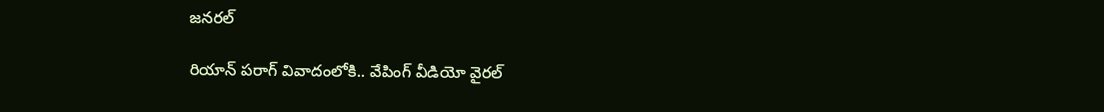జనరల్

రియాన్ పరాగ్ వివాదంలోకి.. వేపింగ్ వీడియో వైరల్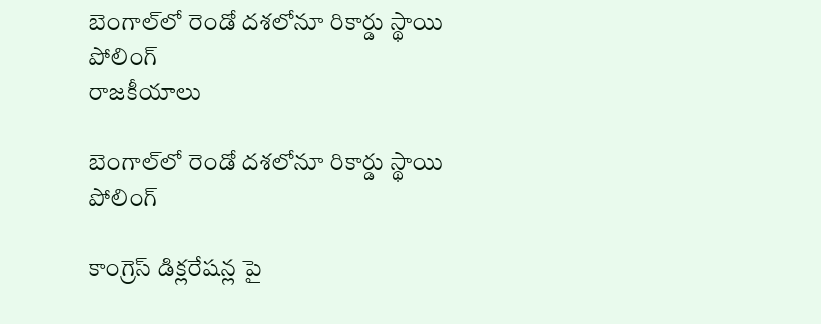బెంగాల్‌లో రెండో దశలోనూ రికార్డు స్థాయి పోలింగ్
రాజకీయాలు

బెంగాల్‌లో రెండో దశలోనూ రికార్డు స్థాయి పోలింగ్

కాంగ్రెస్‌ డిక్లరేషన్ల పై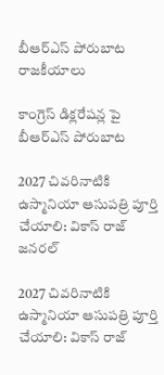బీఆర్‌ఎస్‌ పోరుబాట
రాజకీయాలు

కాంగ్రెస్‌ డిక్లరేషన్ల పై బీఆర్‌ఎస్‌ పోరుబాట

2027 చివరినాటికి ఉస్మానియా ఆసుపత్రి పూర్తి చేయాలి: వికాస్ రాజ్
జనరల్

2027 చివరినాటికి ఉస్మానియా ఆసుపత్రి పూర్తి చేయాలి: వికాస్ రాజ్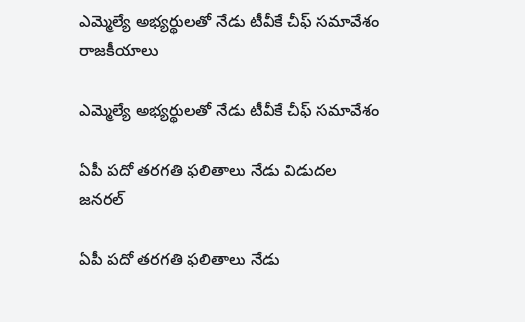ఎమ్మెల్యే అభ్యర్థులతో నేడు టీవీకే చీఫ్ సమావేశం
రాజకీయాలు

ఎమ్మెల్యే అభ్యర్థులతో నేడు టీవీకే చీఫ్ సమావేశం

ఏపీ పదో తరగతి ఫలితాలు నేడు విడుదల
జనరల్

ఏపీ పదో తరగతి ఫలితాలు నేడు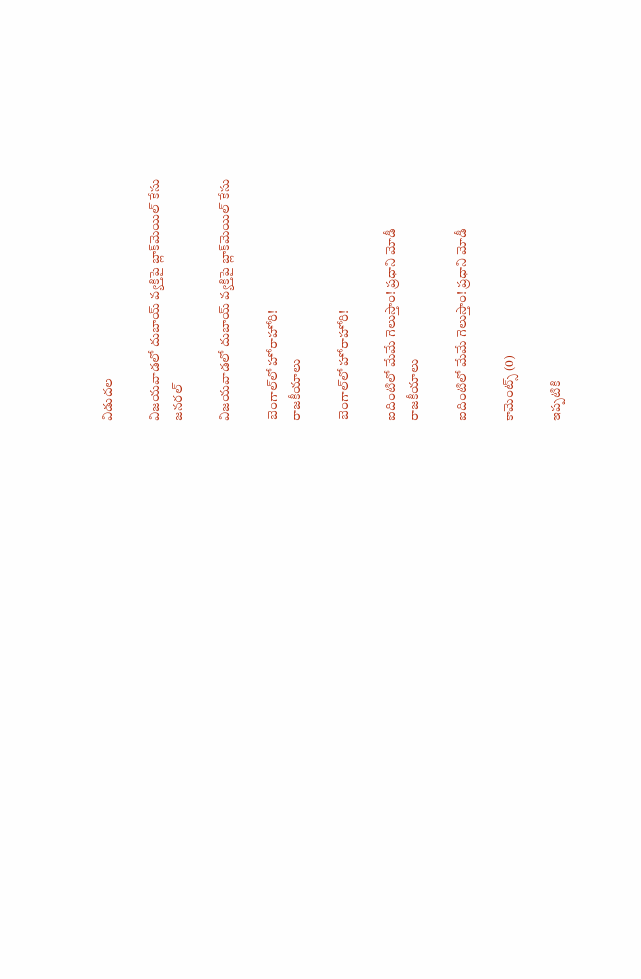విడుదల

విజయవాడలో దుబాయ్ వ్యక్తిపై బ్లాక్‌మెయిల్ కేసు
జనరల్

విజయవాడలో దుబాయ్ వ్యక్తిపై బ్లాక్‌మెయిల్ కేసు

బెంగాల్‌లో హోరాహోరి!
రాజకీయాలు

బెంగాల్‌లో హోరాహోరి!

ఐదింటిలో మేమే గెలుస్తాం! ప్రధాని మోడీ
రాజకీయాలు

ఐదింటిలో మేమే గెలుస్తాం! ప్రధాని మోడీ

కామెంట్స్ (0)

ఇప్పటికి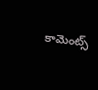కామెంట్స్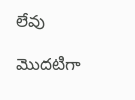లేవు

మొదటిగా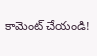కామెంట్ చేయండి!